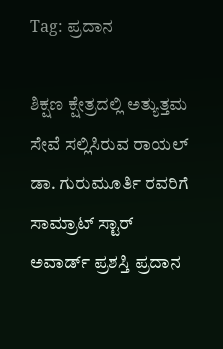Tag: ಪ್ರದಾನ

ಶಿಕ್ಷಣ ಕ್ಷೇತ್ರದಲ್ಲಿ ಅತ್ಯುತ್ತಮ ಸೇವೆ ಸಲ್ಲಿಸಿರುವ ರಾಯಲ್ ಡಾ. ಗುರುಮೂರ್ತಿ ರವರಿಗೆ ಸಾಮ್ರಾಟ್ ಸ್ಟಾರ್ ಅವಾರ್ಡ್ ಪ್ರಶಸ್ತಿ ಪ್ರದಾನ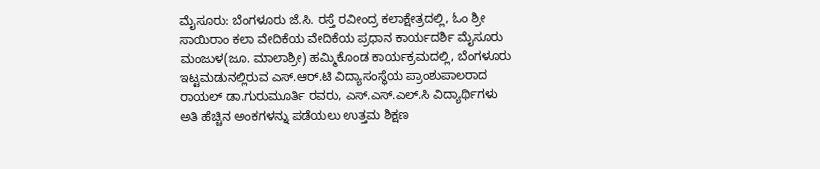ಮೈಸೂರು: ಬೆಂಗಳೂರು ಜೆ.ಸಿ. ರಸ್ತೆ ರವೀಂದ್ರ ಕಲಾಕ್ಷೇತ್ರದಲ್ಲಿ, ಓಂ ಶ್ರೀ ಸಾಯಿರಾಂ ಕಲಾ ವೇದಿಕೆಯ ವೇದಿಕೆಯ ಪ್ರಧಾನ ಕಾರ್ಯದರ್ಶಿ ಮೈಸೂರು ಮಂಜುಳ(ಜೂ. ಮಾಲಾಶ್ರೀ) ಹಮ್ಮಿಕೊಂಡ ಕಾರ್ಯಕ್ರಮದಲ್ಲಿ, ಬೆಂಗಳೂರು ಇಟ್ಟಮಡುನಲ್ಲಿರುವ ಎಸ್.ಆರ್.ಟಿ ವಿದ್ಯಾಸಂಸ್ಥೆಯ ಪ್ರಾಂಶುಪಾಲರಾದ ರಾಯಲ್ ಡಾ.ಗುರುಮೂರ್ತಿ ರವರು, ಎಸ್.ಎಸ್.ಎಲ್.ಸಿ ವಿದ್ಯಾರ್ಥಿಗಳು ಅತಿ ಹೆಚ್ಚಿನ ಅಂಕಗಳನ್ನು ಪಡೆಯಲು ಉತ್ತಮ ಶಿಕ್ಷಣ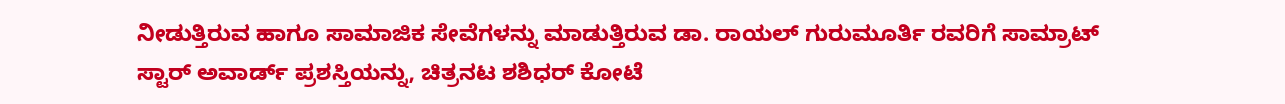ನೀಡುತ್ತಿರುವ ಹಾಗೂ ಸಾಮಾಜಿಕ ಸೇವೆಗಳನ್ನು ಮಾಡುತ್ತಿರುವ ಡಾ. ರಾಯಲ್ ಗುರುಮೂರ್ತಿ ರವರಿಗೆ ಸಾಮ್ರಾಟ್ ಸ್ಟಾರ್ ಅವಾರ್ಡ್ ಪ್ರಶಸ್ತಿಯನ್ನು, ಚಿತ್ರನಟ ಶಶಿಧರ್ ಕೋಟೆ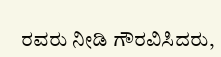ರವರು ನೀಡಿ ಗೌರವಿಸಿದರು,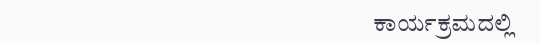ಕಾರ್ಯಕ್ರಮದಲ್ಲಿ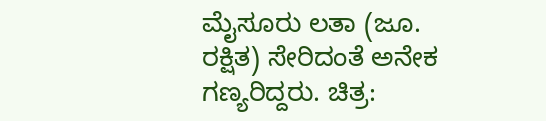ಮೈಸೂರು ಲತಾ (ಜೂ. ರಕ್ಷಿತ) ಸೇರಿದಂತೆ ಅನೇಕ ಗಣ್ಯರಿದ್ದರು. ಚಿತ್ರ: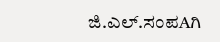ಜಿ.ಎಲ್.ಸಂಪAಗಿ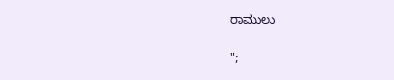ರಾಮುಲು

";